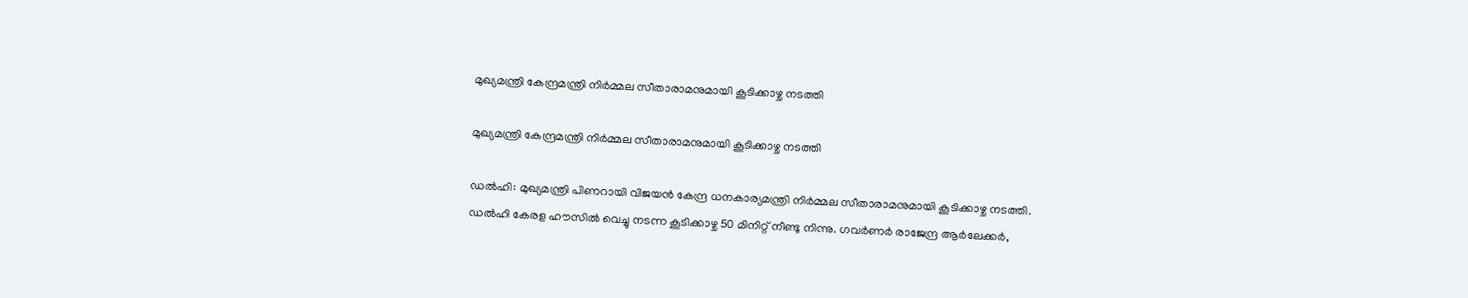മുഖ്യമന്ത്രി കേന്ദ്രമന്ത്രി നിര്‍മ്മല സീതാരാമനുമായി കൂടിക്കാഴ്ച നടത്തി

മുഖ്യമന്ത്രി കേന്ദ്രമന്ത്രി നിര്‍മ്മല സീതാരാമനുമായി കൂടിക്കാഴ്ച നടത്തി

ഡല്‍ഹി: മുഖ്യമന്ത്രി പിണറായി വിജയന്‍ കേന്ദ്ര ധനകാര്യമന്ത്രി നിര്‍മ്മല സീതാരാമനുമായി കൂടിക്കാഴ്ച നടത്തി. ഡല്‍ഹി കേരള ഹൗസില്‍ വെച്ചു നടന്ന കൂടിക്കാഴ്ച 50 മിനിറ്റ് നീണ്ടു നിന്നു. ഗവര്‍ണര്‍ രാജേന്ദ്ര ആര്‍ലേക്കര്‍,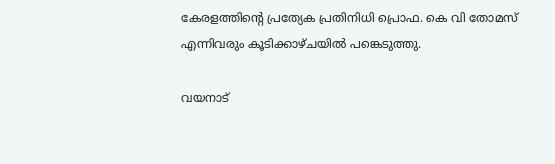കേരളത്തിന്റെ പ്രത്യേക പ്രതിനിധി പ്രൊഫ. കെ വി തോമസ് എന്നിവരും കൂടിക്കാഴ്ചയില്‍ പങ്കെടുത്തു.

വയനാട്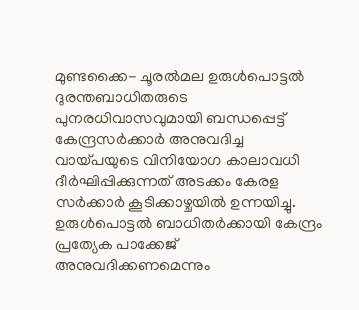മുണ്ടക്കൈ- ചൂരല്‍മല ഉരുള്‍പൊട്ടല്‍ ദുരന്തബാധിതരുടെ പുനരധിവാസവുമായി ബന്ധപ്പെട്ട് കേന്ദ്രസര്‍ക്കാര്‍ അനുവദിച്ച വായ്പയുടെ വിനിയോഗ കാലാവധി ദീര്‍ഘിപ്പിക്കുന്നത് അടക്കം കേരള സര്‍ക്കാര്‍ കൂടിക്കാഴ്ചയില്‍ ഉന്നയിച്ചു. ഉരുള്‍പൊട്ടല്‍ ബാധിതര്‍ക്കായി കേന്ദ്രം പ്രത്യേക പാക്കേജ് അനുവദിക്കണമെന്നും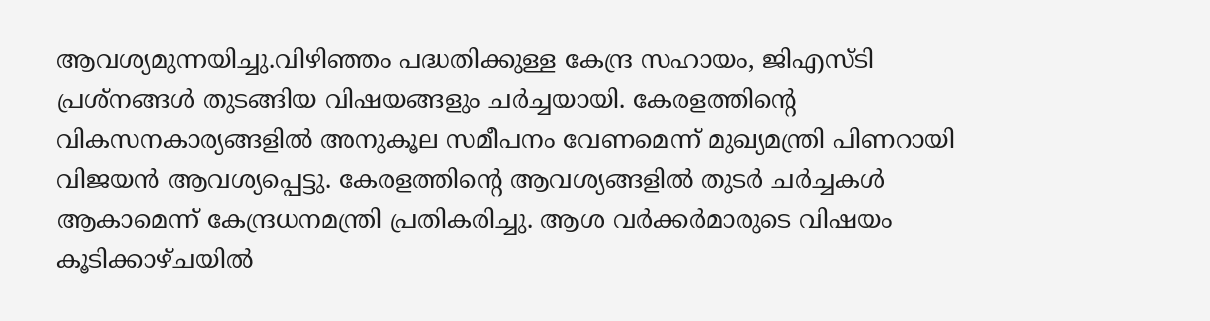ആവശ്യമുന്നയിച്ചു.വിഴിഞ്ഞം പദ്ധതിക്കുള്ള കേന്ദ്ര സഹായം, ജിഎസ്ടി പ്രശ്‌നങ്ങള്‍ തുടങ്ങിയ വിഷയങ്ങളും ചര്‍ച്ചയായി. കേരളത്തിന്റെ വികസനകാര്യങ്ങളില്‍ അനുകൂല സമീപനം വേണമെന്ന് മുഖ്യമന്ത്രി പിണറായി വിജയന്‍ ആവശ്യപ്പെട്ടു. കേരളത്തിന്റെ ആവശ്യങ്ങളില്‍ തുടര്‍ ചര്‍ച്ചകള്‍ ആകാമെന്ന് കേന്ദ്രധനമന്ത്രി പ്രതികരിച്ചു. ആശ വര്‍ക്കര്‍മാരുടെ വിഷയം കൂടിക്കാഴ്ചയില്‍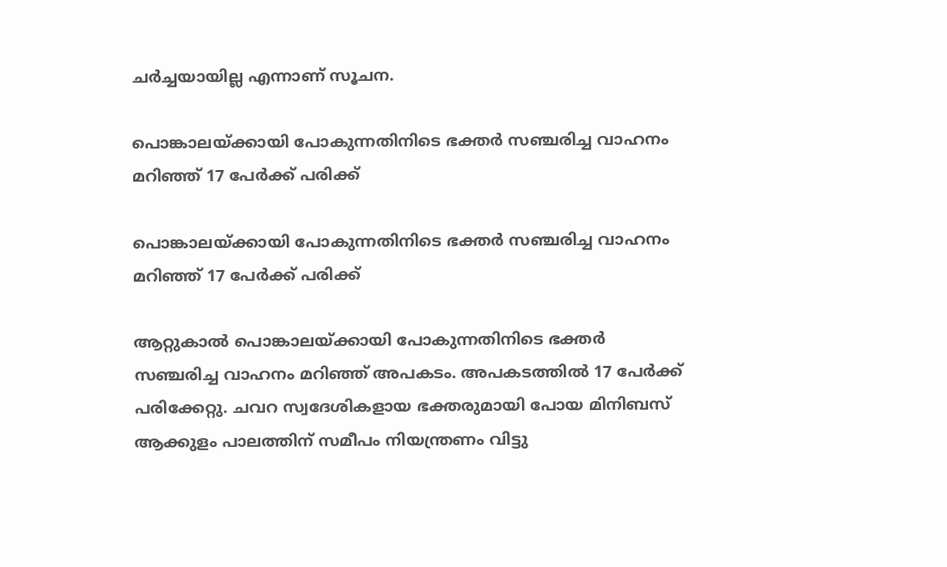ചര്‍ച്ചയായില്ല എന്നാണ് സൂചന.

പൊങ്കാലയ്ക്കായി പോകുന്നതിനിടെ ഭക്തര്‍ സഞ്ചരിച്ച വാഹനം മറിഞ്ഞ് 17 പേര്‍ക്ക് പരിക്ക്

പൊങ്കാലയ്ക്കായി പോകുന്നതിനിടെ ഭക്തര്‍ സഞ്ചരിച്ച വാഹനം മറിഞ്ഞ് 17 പേര്‍ക്ക് പരിക്ക്

ആറ്റുകാല്‍ പൊങ്കാലയ്ക്കായി പോകുന്നതിനിടെ ഭക്തര്‍ സഞ്ചരിച്ച വാഹനം മറിഞ്ഞ് അപകടം. അപകടത്തില്‍ 17 പേര്‍ക്ക് പരിക്കേറ്റു. ചവറ സ്വദേശികളായ ഭക്തരുമായി പോയ മിനിബസ് ആക്കുളം പാലത്തിന് സമീപം നിയന്ത്രണം വിട്ടു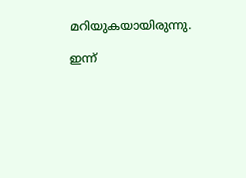മറിയുകയായിരുന്നു.

ഇന്ന്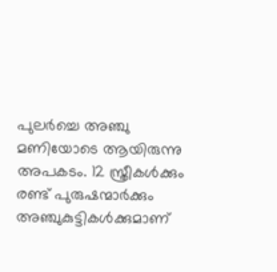പുലര്‍ച്ചെ അഞ്ചു മണിയോടെ ആയിരുന്നു അപകടം. 12 സ്ത്രീകള്‍ക്കും രണ്ട് പുരുഷന്മാര്‍ക്കും അഞ്ചുകുട്ടികള്‍ക്കുമാണ്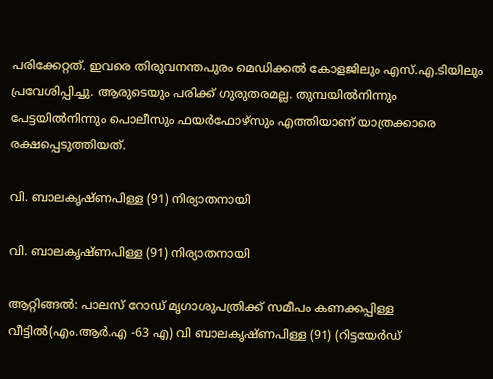പരിക്കേറ്റത്. ഇവരെ തിരുവനന്തപുരം മെഡിക്കല്‍ കോളജിലും എസ്.എ.ടിയിലും പ്രവേശിപ്പിച്ചു. ആരുടെയും പരിക്ക് ഗുരുതരമല്ല. തുമ്പയില്‍നിന്നും പേട്ടയില്‍നിന്നും പൊലീസും ഫയര്‍ഫോഴ്‌സും എത്തിയാണ് യാത്രക്കാരെ രക്ഷപ്പെടുത്തിയത്.

വി. ബാലകൃഷ്ണപിള്ള (91) നിര്യാതനായി

വി. ബാലകൃഷ്ണപിള്ള (91) നിര്യാതനായി

ആറ്റിങ്ങൽ: പാലസ് റോഡ് മൃഗാശുപത്രിക്ക് സമീപം കണക്കപ്പിള്ള വീട്ടിൽ(എം.ആർ.എ -63 എ) വി ബാലകൃഷ്ണപിള്ള (91) (റിട്ടയേർഡ്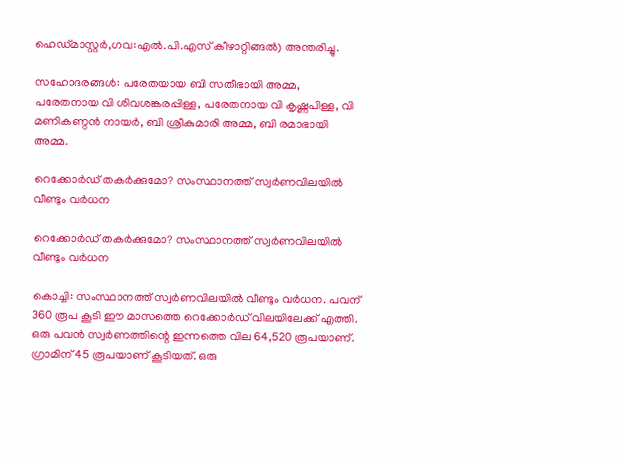ഹെഡ്മാസ്റ്റർ,ഗവ:എൽ.പി.എസ് കീഴാറ്റിങ്ങൽ) അന്തരിച്ചു.

സഹോദരങ്ങൾ: പരേതയായ ബി സതീഭായി അമ്മ, പരേതനായ വി ശിവശങ്കരപ്പിള്ള, പരേതനായ വി കൃഷ്ണപിള്ള, വി മണികണ്ഠൻ നായർ, ബി ശ്രീകുമാരി അമ്മ, ബി രമാഭായി അമ്മ.

റെക്കോര്‍ഡ് തകര്‍ക്കുമോ? സംസ്ഥാനത്ത് സ്വര്‍ണവിലയില്‍ വീണ്ടും വര്‍ധന

റെക്കോര്‍ഡ് തകര്‍ക്കുമോ? സംസ്ഥാനത്ത് സ്വര്‍ണവിലയില്‍ വീണ്ടും വര്‍ധന

കൊച്ചി: സംസ്ഥാനത്ത് സ്വര്‍ണവിലയില്‍ വീണ്ടും വര്‍ധന. പവന് 360 രൂപ കൂടി ഈ മാസത്തെ റെക്കോര്‍ഡ് വിലയിലേക്ക് എത്തി. ഒരു പവന്‍ സ്വര്‍ണത്തിന്റെ ഇന്നത്തെ വില 64,520 രൂപയാണ്. ഗ്രാമിന് 45 രൂപയാണ് കൂടിയത്. ഒരു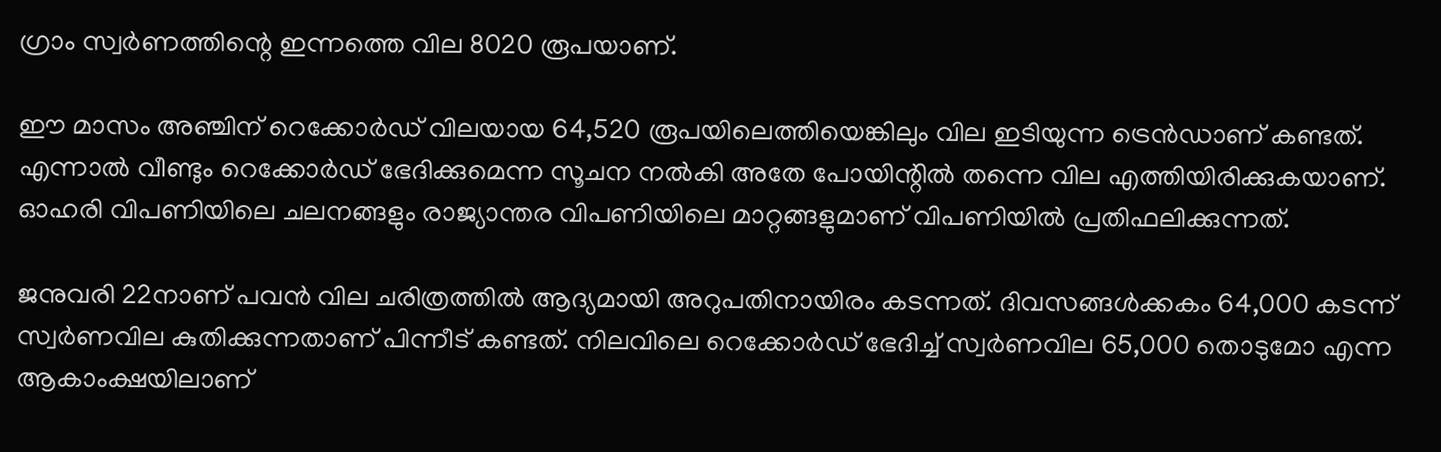ഗ്രാം സ്വര്‍ണത്തിന്റെ ഇന്നത്തെ വില 8020 രൂപയാണ്.

ഈ മാസം അഞ്ചിന് റെക്കോര്‍ഡ് വിലയായ 64,520 രൂപയിലെത്തിയെങ്കിലും വില ഇടിയുന്ന ട്രെന്‍ഡാണ് കണ്ടത്. എന്നാല്‍ വീണ്ടും റെക്കോര്‍ഡ് ഭേദിക്കുമെന്ന സൂചന നല്‍കി അതേ പോയിന്റില്‍ തന്നെ വില എത്തിയിരിക്കുകയാണ്. ഓഹരി വിപണിയിലെ ചലനങ്ങളും രാജ്യാന്തര വിപണിയിലെ മാറ്റങ്ങളുമാണ് വിപണിയില്‍ പ്രതിഫലിക്കുന്നത്.

ജനുവരി 22നാണ് പവന്‍ വില ചരിത്രത്തില്‍ ആദ്യമായി അറുപതിനായിരം കടന്നത്. ദിവസങ്ങള്‍ക്കകം 64,000 കടന്ന് സ്വര്‍ണവില കുതിക്കുന്നതാണ് പിന്നീട് കണ്ടത്. നിലവിലെ റെക്കോര്‍ഡ് ഭേദിച്ച് സ്വര്‍ണവില 65,000 തൊടുമോ എന്ന ആകാംക്ഷയിലാണ്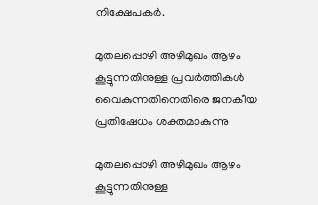നിക്ഷേപകര്‍.

മുതലപ്പൊഴി അഴിമുഖം ആഴം കൂട്ടുന്നതിനുള്ള പ്രവർത്തികൾ വൈകുന്നതിനെതിരെ ജനകീയ പ്രതിഷേധം ശക്തമാകുന്നു

മുതലപ്പൊഴി അഴിമുഖം ആഴം കൂട്ടുന്നതിനുള്ള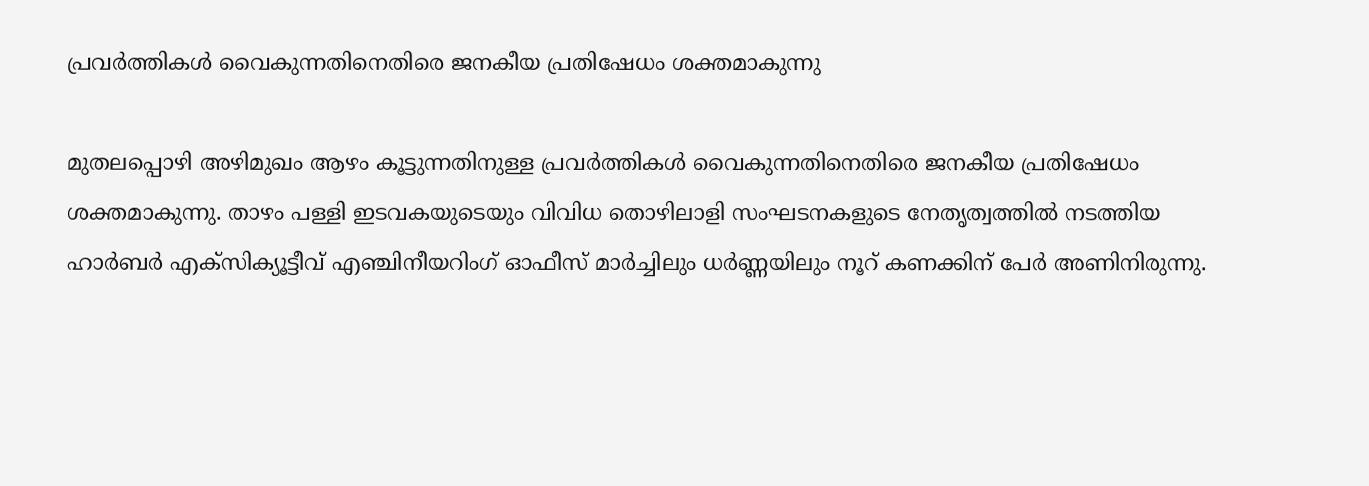പ്രവർത്തികൾ വൈകുന്നതിനെതിരെ ജനകീയ പ്രതിഷേധം ശക്തമാകുന്നു

മുതലപ്പൊഴി അഴിമുഖം ആഴം കൂട്ടുന്നതിനുള്ള പ്രവർത്തികൾ വൈകുന്നതിനെതിരെ ജനകീയ പ്രതിഷേധം ശക്തമാകുന്നു. താഴം പള്ളി ഇടവകയുടെയും വിവിധ തൊഴിലാളി സംഘടനകളുടെ നേതൃത്വത്തിൽ നടത്തിയ ഹാർബർ എക്സിക്യൂട്ടീവ് എഞ്ചിനീയറിംഗ് ഓഫീസ് മാർച്ചിലും ധർണ്ണയിലും നൂറ് കണക്കിന് പേർ അണിനിരുന്നു.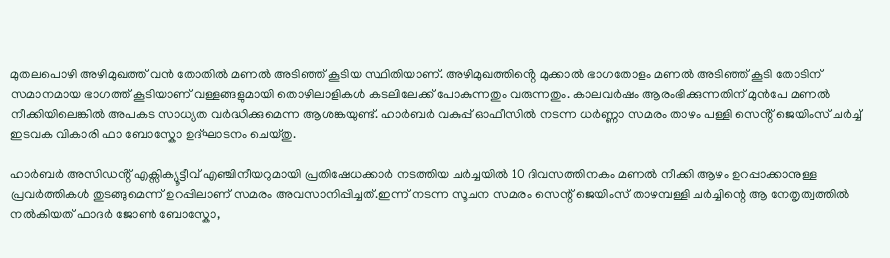മുതലപൊഴി അഴിമുഖത്ത് വൻ തോതിൽ മണൽ അടിഞ്ഞ് കൂടിയ സ്ഥിതിയാണ്. അഴിമുഖത്തിൻ്റെ മുക്കാൽ ഭാഗതോളം മണൽ അടിഞ്ഞ് കൂടി തോടിന് സമാനമായ ഭാഗത്ത് കൂടിയാണ് വള്ളങ്ങളുമായി തൊഴിലാളികൾ കടലിലേക്ക് പോകുന്നതും വരുന്നതും. കാലവർഷം ആരംഭിക്കുന്നതിന് മുൻപേ മണൽ നീക്കിയിലെങ്കിൽ അപകട സാധ്യത വർദ്ധിക്കുമെന്ന ആശങ്കയുണ്ട്. ഹാർബർ വകുപ്പ് ഓഫീസിൽ നടന്ന ധർണ്ണാ സമരം താഴം പള്ളി സെൻ്റ് ജെയിംസ് ചർച്ച് ഇടവക വികാരി ഫാ ബോസ്കോ ഉദ്ഘാടനം ചെയ്തു.

ഹാർബർ അസിഡൻ്റ് എക്സിക്യൂട്ടീവ് എഞ്ചിനീയറുമായി പ്രതിഷേധക്കാർ നടത്തിയ ചർച്ചയിൽ 10 ദിവസത്തിനകം മണൽ നീക്കി ആഴം ഉറപ്പാക്കാനുള്ള പ്രവർത്തികൾ തുടങ്ങുമെന്ന് ഉറപ്പിലാണ് സമരം അവസാനിപ്പിച്ചത്.ഇന്ന് നടന്ന സൂചന സമരം സെന്റ് ജെയിംസ് താഴമ്പള്ളി ചർച്ചിന്റെ ആ നേതൃത്വത്തിൽ നൽകിയത് ഫാദർ ജോൺ ബോസ്കോ,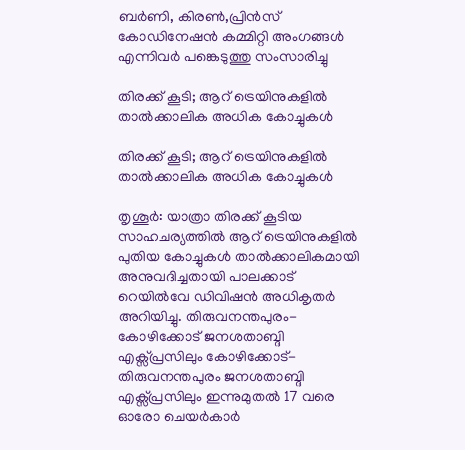ബർണി, കിരൺ,പ്രിൻസ് കോഡിനേഷൻ കമ്മിറ്റി അംഗങ്ങൾ എന്നിവർ പങ്കെടുത്തു സംസാരിച്ചു

തിരക്ക് കൂടി; ആറ് ട്രെയിനുകളില്‍ താല്‍ക്കാലിക അധിക കോച്ചുകള്‍

തിരക്ക് കൂടി; ആറ് ട്രെയിനുകളില്‍ താല്‍ക്കാലിക അധിക കോച്ചുകള്‍

തൃശൂര്‍: യാത്രാ തിരക്ക് കൂടിയ സാഹചര്യത്തില്‍ ആറ് ട്രെയിനുകളില്‍ പുതിയ കോച്ചുകള്‍ താല്‍ക്കാലികമായി അനുവദിച്ചതായി പാലക്കാട് റെയില്‍വേ ഡിവിഷന്‍ അധികൃതര്‍ അറിയിച്ചു. തിരുവനന്തപുരം- കോഴിക്കോട് ജനശതാബ്ദി എക്സ്പ്രസിലും കോഴിക്കോട്- തിരുവനന്തപുരം ജനശതാബ്ദി എക്സ്പ്രസിലും ഇന്നുമുതല്‍ 17 വരെ ഓരോ ചെയര്‍കാര്‍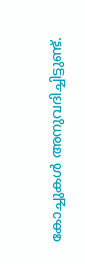കോച്ചുകള്‍ അനുവദിച്ചിട്ടുണ്ട്.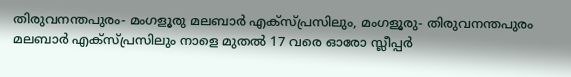തിരുവനന്തപുരം- മംഗളൂരു മലബാര്‍ എക്സ്പ്രസിലും, മംഗളൂരു- തിരുവനന്തപുരം മലബാര്‍ എക്സ്പ്രസിലും നാളെ മുതല്‍ 17 വരെ ഓരോ സ്ലീപ്പര്‍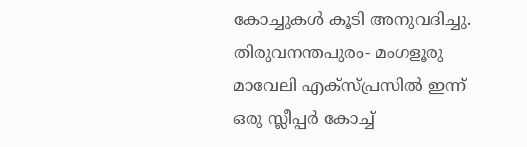കോച്ചുകള്‍ കൂടി അനുവദിച്ചു. തിരുവനന്തപുരം- മംഗളൂരു മാവേലി എക്സ്പ്രസില്‍ ഇന്ന് ഒരു സ്ലീപ്പര്‍ കോച്ച്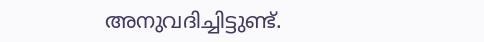അനുവദിച്ചിട്ടുണ്ട്.